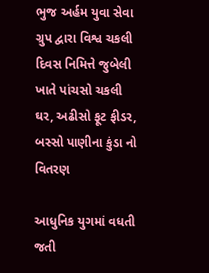ભુજ અર્હમ યુવા સેવા ગ્રુપ દ્વારા વિશ્વ ચકલી દિવસ નિમિત્તે જુબેલી ખાતે પાંચસો ચકલી ઘર, અઢીસો ફૂટ ફીડર, બસ્સો પાણીના કુંડા નો વિતરણ

આધુનિક યુગમાં વધતી જતી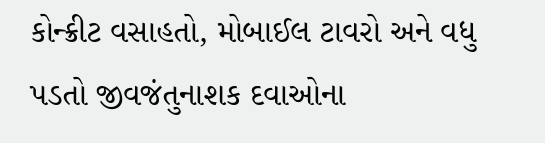કોન્ક્રીટ વસાહતો, મોબાઈલ ટાવરો અને વધુ પડતો જીવજંતુનાશક દવાઓના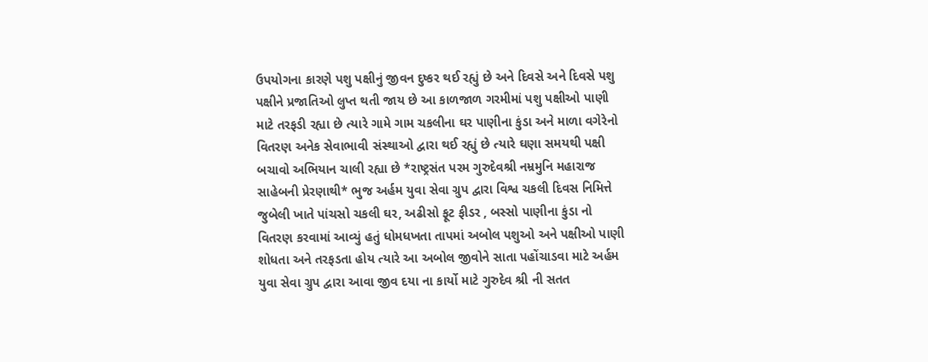ઉપયોગના કારણે પશુ પક્ષીનું જીવન દુષ્કર થઈ રહ્યું છે અને દિવસે અને દિવસે પશુ પક્ષીને પ્રજાતિઓ લુપ્ત થતી જાય છે આ કાળજાળ ગરમીમાં પશુ પક્ષીઓ પાણી માટે તરફડી રહ્યા છે ત્યારે ગામે ગામ ચકલીના ઘર પાણીના કુંડા અને માળા વગેરેનો વિતરણ અનેક સેવાભાવી સંસ્થાઓ દ્વારા થઈ રહ્યું છે ત્યારે ઘણા સમયથી પક્ષી બચાવો અભિયાન ચાલી રહ્યા છે *રાષ્ટ્રસંત પરમ ગુરુદેવશ્રી નમ્રમુનિ મહારાજ સાહેબની પ્રેરણાથી* ભુજ અર્હમ યુવા સેવા ગ્રુપ દ્વારા વિશ્વ ચકલી દિવસ નિમિત્તે જુબેલી ખાતે પાંચસો ચકલી ઘર, અઢીસો ફૂટ ફીડર , બસ્સો પાણીના કુંડા નો વિતરણ કરવામાં આવ્યું હતું ધોમધખતા તાપમાં અબોલ પશુઓ અને પક્ષીઓ પાણી શોધતા અને તરફડતા હોય ત્યારે આ અબોલ જીવોને સાતા પહોંચાડવા માટે અર્હમ યુવા સેવા ગ્રુપ દ્વારા આવા જીવ દયા ના કાર્યો માટે ગુરુદેવ શ્રી ની સતત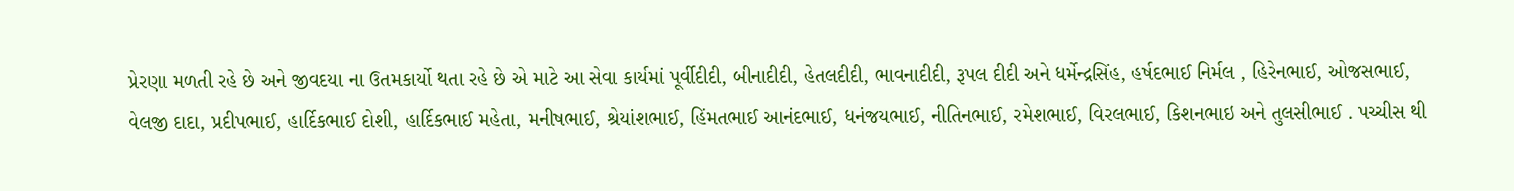પ્રેરણા મળતી રહે છે અને જીવદયા ના ઉતમકાર્યો થતા રહે છે એ માટે આ સેવા કાર્યમાં પૂર્વીદીદી, બીનાદીદી, હેતલદીદી, ભાવનાદીદી, રૂપલ દીદી અને ધર્મેન્દ્રસિંહ, હર્ષદભાઈ નિર્મલ , હિરેનભાઈ, ઓજસભાઈ, વેલજી દાદા, પ્રદીપભાઈ, હાર્દિકભાઈ દોશી, હાર્દિકભાઈ મહેતા, મનીષભાઈ, શ્રેયાંશભાઈ, હિંમતભાઈ આનંદભાઈ, ધનંજયભાઈ, નીતિનભાઈ, રમેશભાઈ, વિરલભાઈ, કિશનભાઇ અને તુલસીભાઈ . પચ્ચીસ થી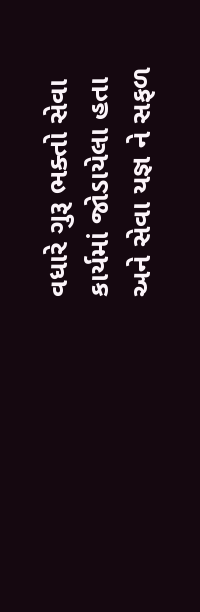વધારે ગુરૂ ભક્તો સેવા કાર્યમાં જોડાયેલા હતા અને સેવા યજ્ઞ ને સફળ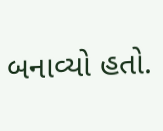બનાવ્યો હતો.